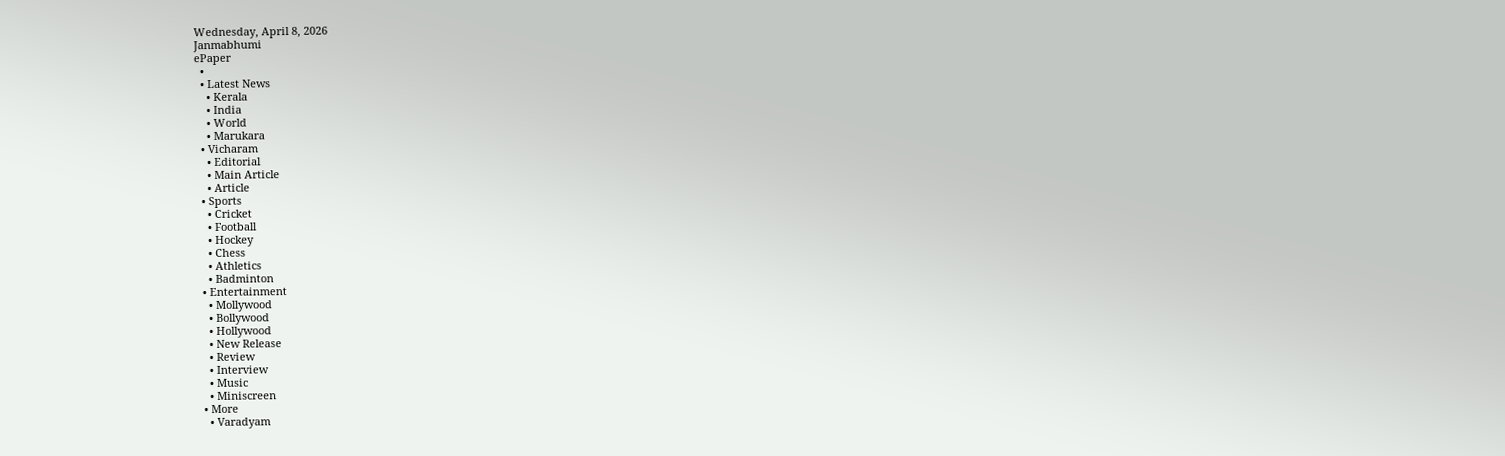Wednesday, April 8, 2026
Janmabhumi
ePaper
  •
  • Latest News
    • Kerala
    • India
    • World
    • Marukara
  • Vicharam
    • Editorial
    • Main Article
    • Article
  • Sports
    • Cricket
    • Football
    • Hockey
    • Chess
    • Athletics
    • Badminton
  • Entertainment
    • Mollywood
    • Bollywood
    • Hollywood
    • New Release
    • Review
    • Interview
    • Music
    • Miniscreen
  • More
    • Varadyam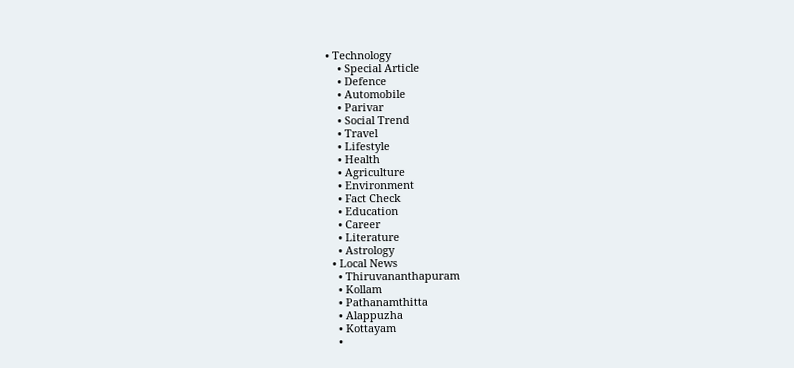• Technology
    • Special Article
    • Defence
    • Automobile
    • Parivar
    • Social Trend
    • Travel
    • Lifestyle
    • Health
    • Agriculture
    • Environment
    • Fact Check
    • Education
    • Career
    • Literature
    • Astrology
  • Local News
    • Thiruvananthapuram
    • Kollam
    • Pathanamthitta
    • Alappuzha
    • Kottayam
    •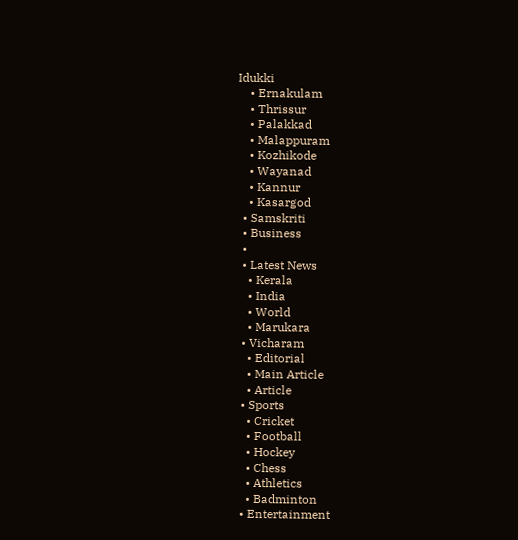Idukki
    • Ernakulam
    • Thrissur
    • Palakkad
    • Malappuram
    • Kozhikode
    • Wayanad
    • Kannur
    • Kasargod
  • Samskriti
  • Business
  •
  • Latest News
    • Kerala
    • India
    • World
    • Marukara
  • Vicharam
    • Editorial
    • Main Article
    • Article
  • Sports
    • Cricket
    • Football
    • Hockey
    • Chess
    • Athletics
    • Badminton
  • Entertainment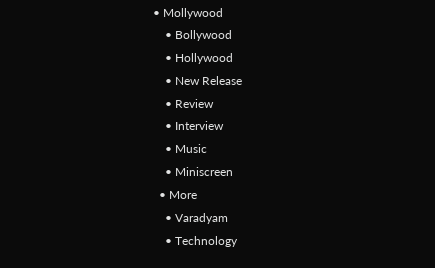• Mollywood
    • Bollywood
    • Hollywood
    • New Release
    • Review
    • Interview
    • Music
    • Miniscreen
  • More
    • Varadyam
    • Technology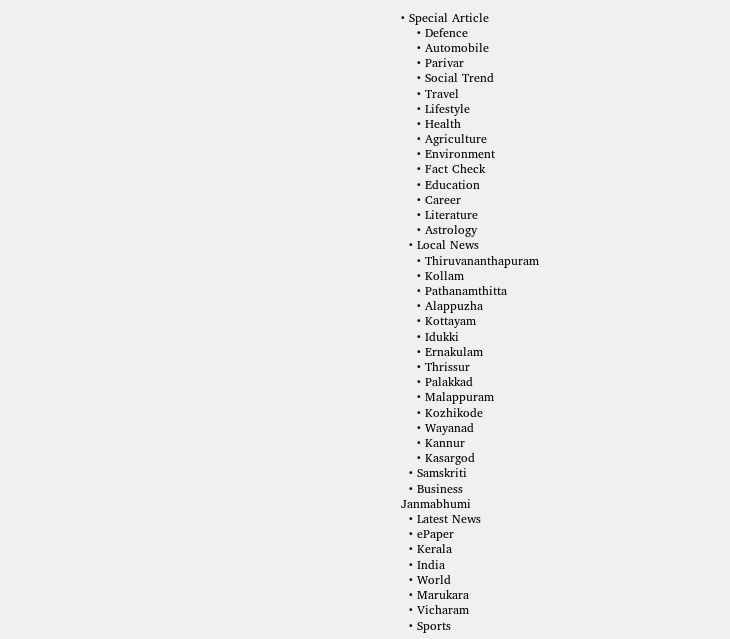• Special Article
    • Defence
    • Automobile
    • Parivar
    • Social Trend
    • Travel
    • Lifestyle
    • Health
    • Agriculture
    • Environment
    • Fact Check
    • Education
    • Career
    • Literature
    • Astrology
  • Local News
    • Thiruvananthapuram
    • Kollam
    • Pathanamthitta
    • Alappuzha
    • Kottayam
    • Idukki
    • Ernakulam
    • Thrissur
    • Palakkad
    • Malappuram
    • Kozhikode
    • Wayanad
    • Kannur
    • Kasargod
  • Samskriti
  • Business
Janmabhumi
  • Latest News
  • ePaper
  • Kerala
  • India
  • World
  • Marukara
  • Vicharam
  • Sports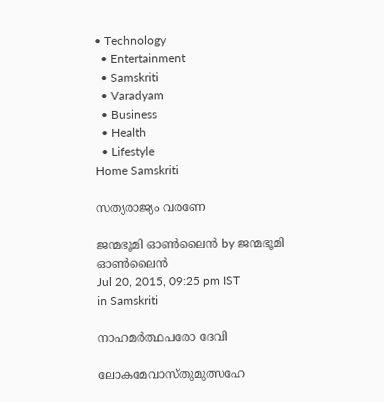• Technology
  • Entertainment
  • Samskriti
  • Varadyam
  • Business
  • Health
  • Lifestyle
Home Samskriti

സത്യരാജ്യം വരണേ

ജന്മഭൂമി ഓണ്‍ലൈന്‍ by ജന്മഭൂമി ഓണ്‍ലൈന്‍
Jul 20, 2015, 09:25 pm IST
in Samskriti

നാഹമര്‍ത്ഥപരോ ദേവി

ലോകമേവാസ്തുമുത്സഹേ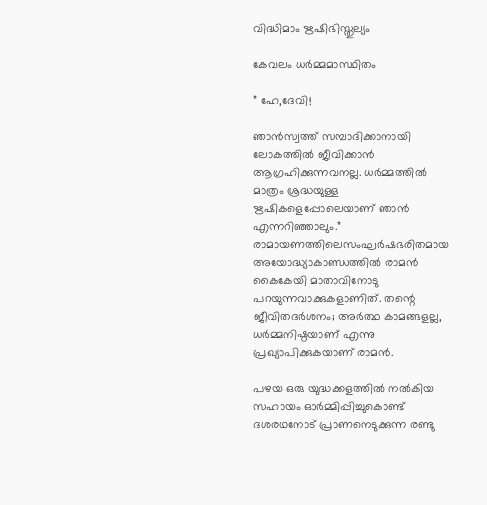വിദ്ധിമാം ഋഷിഭിസ്തുല്യം

കേവലം ധര്‍മ്മമാസ്ഥിതം

” ഹേ,ദേവി!

ഞാന്‍സ്വത്ത് സമ്പാദിക്കാനായി ലോകത്തില്‍ ജീവിക്കാന്‍ ആഗ്രഹിക്കുന്നവനല്ല. ധര്‍മ്മത്തില്‍ മാത്രം ശ്രദ്ധയുള്ള ഋഷികളെപ്പോലെയാണ് ഞാന്‍ എന്നറിഞ്ഞാലും.” രാമായണത്തിലെസംഘര്‍ഷഭരിതമായ അയോദ്ധ്യാകാണ്ഡത്തില്‍ രാമന്‍ കൈകേയി മാതാവിനോടു പറയുന്നവാക്കുകളാണിത്. തന്റെ ജീവിതദര്‍ശനം; അര്‍ത്ഥ കാമങ്ങളല്ല, ധര്‍മ്മനിഷ്ഠയാണ് എന്നു പ്രഖ്യാപിക്കുകയാണ് രാമന്‍.

പഴയ ഒരു യുദ്ധക്കളത്തില്‍ നല്‍കിയ സഹായം ഓര്‍മ്മിപ്പിച്ചുകൊണ്ട് ദശരഥനോട് പ്രാണനെടുക്കുന്ന രണ്ടു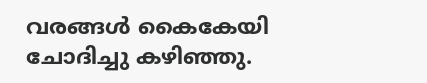വരങ്ങള്‍ കൈകേയി ചോദിച്ചു കഴിഞ്ഞു.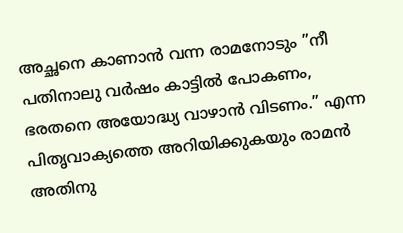അച്ഛനെ കാണാന്‍ വന്ന രാമനോടും ”നീ പതിനാലു വര്‍ഷം കാട്ടില്‍ പോകണം, ഭരതനെ അയോദ്ധ്യ വാഴാന്‍ വിടണം.” എന്ന പിതൃവാക്യത്തെ അറിയിക്കുകയും രാമന്‍ അതിനു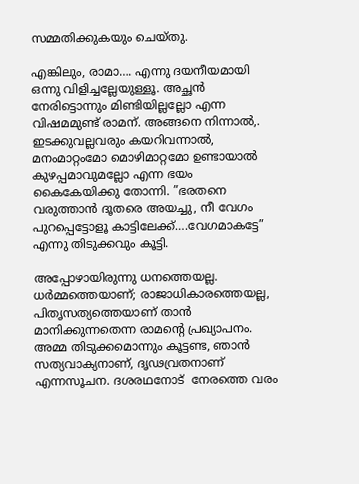സമ്മതിക്കുകയും ചെയ്തു.

എങ്കിലും, രാമാ…. എന്നു ദയനീയമായി ഒന്നു വിളിച്ചല്ലേയുള്ളൂ. അച്ഛന്‍ നേരിട്ടൊന്നും മിണ്ടിയില്ലല്ലോ എന്ന വിഷമമുണ്ട് രാമന്. അങ്ങനെ നിന്നാല്‍,. ഇടക്കുവല്ലവരും കയറിവന്നാല്‍, മനംമാറ്റംമോ മൊഴിമാറ്റമോ ഉണ്ടായാല്‍ കുഴപ്പമാവുമല്ലോ എന്ന ഭയം കൈകേയിക്കു തോന്നി. ”ഭരതനെ വരുത്താന്‍ ദൂതരെ അയച്ചു, നീ വേഗം പുറപ്പെട്ടോളൂ കാട്ടിലേക്ക്….വേഗമാകട്ടേ” എന്നു തിടുക്കവും കൂട്ടി.

അപ്പോഴായിരുന്നു ധനത്തെയല്ല. ധര്‍മ്മത്തെയാണ്; രാജാധികാരത്തെയല്ല, പിതൃസത്യത്തെയാണ് താന്‍ മാനിക്കുന്നതെന്ന രാമന്റെ പ്രഖ്യാപനം. അമ്മ തിടുക്കമൊന്നും കൂട്ടണ്ട, ഞാന്‍ സത്യവാക്യനാണ്, ദൃഢവ്രതനാണ് എന്നസൂചന. ദശരഥനോട്  നേരത്തെ വരം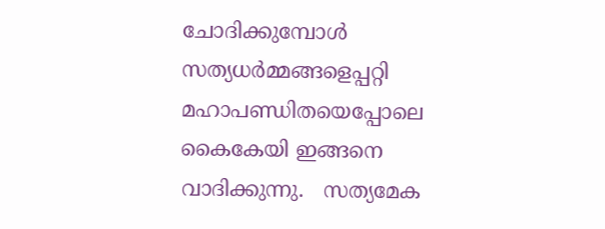ചോദിക്കുമ്പോള്‍ സത്യധര്‍മ്മങ്ങളെപ്പറ്റി മഹാപണ്ഡിതയെപ്പോലെ കൈകേയി ഇങ്ങനെ വാദിക്കുന്നു.   സത്യമേക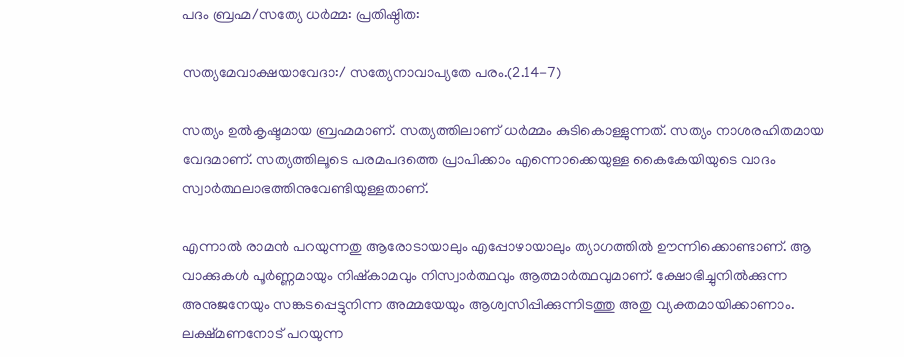പദം ബ്രഹ്മ/സത്യേ ധര്‍മ്മ: പ്രതിഷ്ഠിത:

സത്യമേവാക്ഷയാവേദാ:/ സത്യേനാവാപ്യതേ പരം.(2.14-7)

സത്യം ഉല്‍കൃഷ്ടമായ ബ്രഹ്മമാണ്. സത്യത്തിലാണ് ധര്‍മ്മം കുടികൊള്ളുന്നത്. സത്യം നാശരഹിതമായ വേദമാണ്. സത്യത്തിലൂടെ പരമപദത്തെ പ്രാപിക്കാം എന്നൊക്കെയുള്ള കൈകേയിയുടെ വാദം സ്വാര്‍ത്ഥലാഭത്തിനുവേണ്ടിയുള്ളതാണ്.

എന്നാല്‍ രാമന്‍ പറയുന്നതു ആരോടായാലും എപ്പോഴായാലും ത്യാഗത്തില്‍ ഊന്നിക്കൊണ്ടാണ്. ആ വാക്കുകള്‍ പൂര്‍ണ്ണമായും നിഷ്‌കാമവും നിസ്വാര്‍ത്ഥവും ആത്മാര്‍ത്ഥവുമാണ്. ക്ഷോഭിച്ചുനില്‍ക്കുന്ന അനുജനേയും സങ്കടപ്പെട്ടുനിന്ന അമ്മയേയും ആശ്വസിപ്പിക്കുന്നിടത്തു അതു വ്യക്തമായിക്കാണാം. ലക്ഷ്മണനോട് പറയുന്ന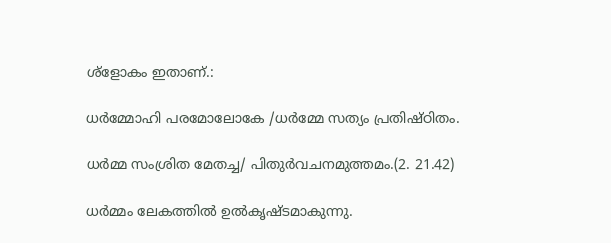ശ്‌ളോകം ഇതാണ്.:

ധര്‍മ്മോഹി പരമോലോകേ /ധര്‍മ്മേ സത്യം പ്രതിഷ്ഠിതം.

ധര്‍മ്മ സംശ്രിത മേതച്ച/ പിതുര്‍വചനമുത്തമം.(2. 21.42)

ധര്‍മ്മം ലേകത്തില്‍ ഉല്‍കൃഷ്ടമാകുന്നു.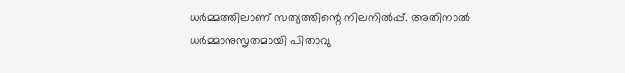ധര്‍മ്മത്തിലാണ് സത്യത്തിന്റെ നിലനില്‍പ്പ്. അതിനാല്‍ ധര്‍മ്മാനുസൃതമായി പിതാവു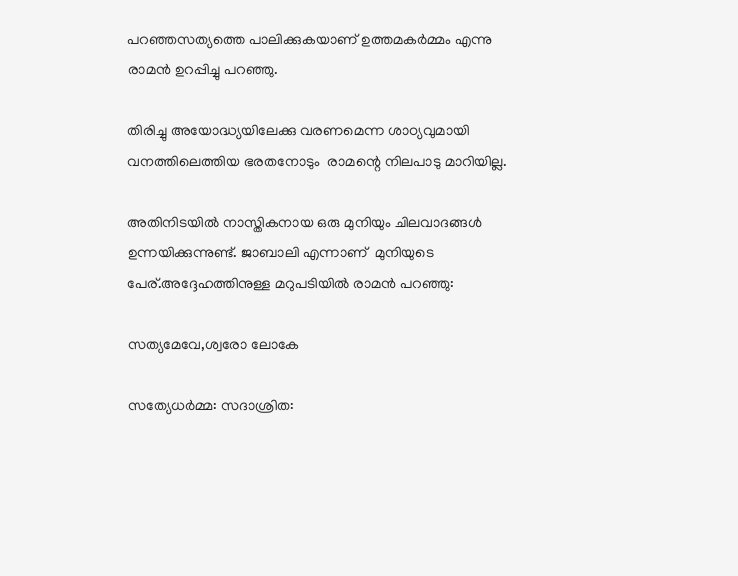പറഞ്ഞസത്യത്തെ പാലിക്കുകയാണ് ഉത്തമകര്‍മ്മം എന്നു രാമന്‍ ഉറപ്പിച്ചു പറഞ്ഞു.

തിരിച്ചു അയോദ്ധ്യയിലേക്കു വരണമെന്ന ശാഠ്യവുമായി വനത്തിലെത്തിയ ഭരതനോടും  രാമന്റെ നിലപാടു മാറിയില്ല.

അതിനിടയില്‍ നാസ്തികനായ ഒരു മുനിയും ചിലവാദങ്ങള്‍ ഉന്നയിക്കുന്നുണ്ട്. ജാബാലി എന്നാണ്  മുനിയുടെ പേര്.അദ്ദേഹത്തിനുള്ള മറുപടിയില്‍ രാമന്‍ പറഞ്ഞു:

സത്യമേവേ,ശ്വരോ ലോകേ

സത്യേധര്‍മ്മ: സദാശ്രിത: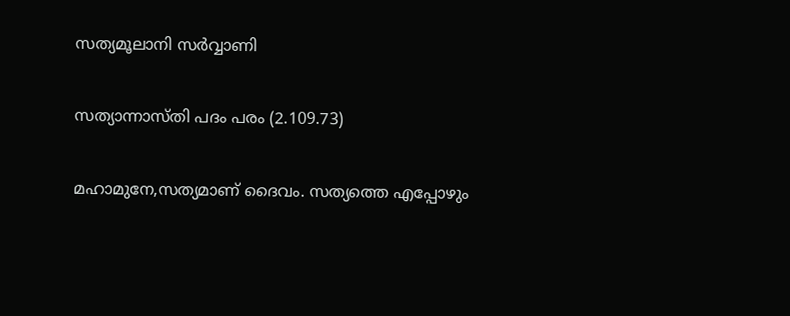സത്യമൂലാനി സര്‍വ്വാണി

സത്യാന്നാസ്തി പദം പരം (2.109.73)

മഹാമുനേ,സത്യമാണ് ദൈവം. സത്യത്തെ എപ്പോഴും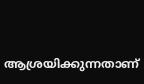ആശ്രയിക്കുന്നതാണ്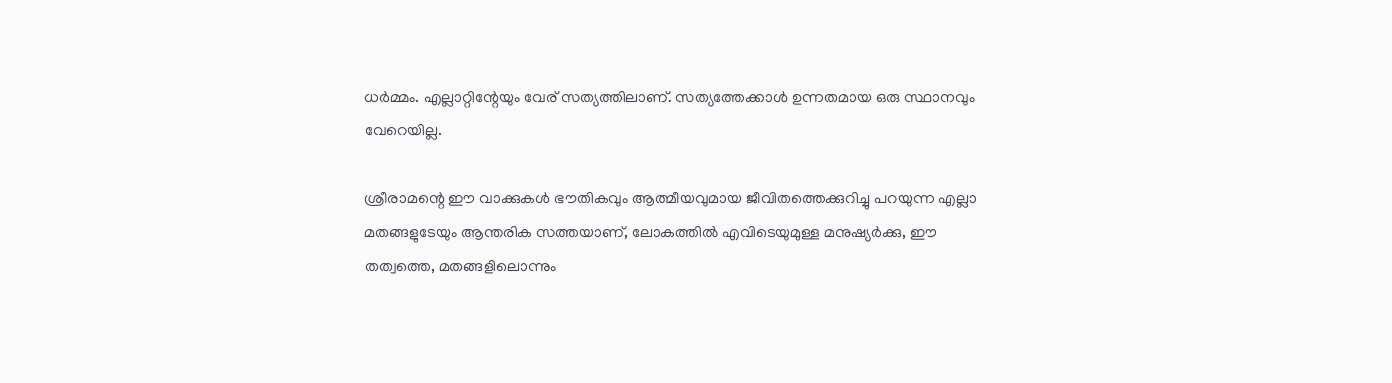ധര്‍മ്മം. എല്ലാറ്റിന്റേയും വേര് സത്യത്തിലാണ്. സത്യത്തേക്കാള്‍ ഉന്നതമായ ഒരു സ്ഥാനവും വേറെയില്ല.

ശ്രീരാമന്റെ ഈ വാക്കുകള്‍ ഭൗതികവും ആത്മീയവുമായ ജീവിതത്തെക്കുറിച്ചു പറയുന്ന എല്ലാ മതങ്ങളുടേയും ആന്തരിക സത്തയാണ്, ലോകത്തില്‍ എവിടെയുമുള്ള മനുഷ്യര്‍ക്കു, ഈ തത്വത്തെ, മതങ്ങളിലൊന്നും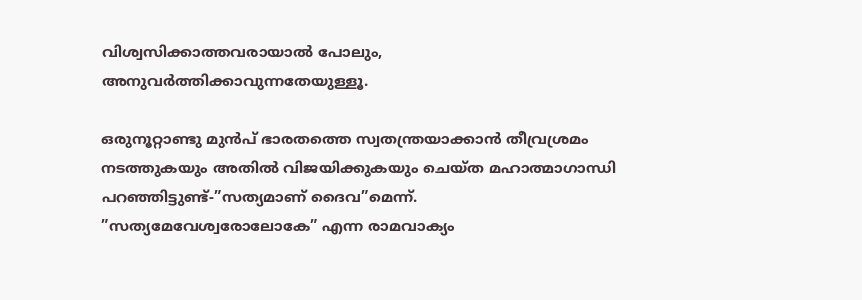വിശ്വസിക്കാത്തവരായാല്‍ പോലും, അനുവര്‍ത്തിക്കാവുന്നതേയുള്ളൂ.

ഒരുനൂറ്റാണ്ടു മുന്‍പ് ഭാരതത്തെ സ്വതന്ത്രയാക്കാന്‍ തീവ്രശ്രമം നടത്തുകയും അതില്‍ വിജയിക്കുകയും ചെയ്ത മഹാത്മാഗാന്ധി പറഞ്ഞിട്ടുണ്ട്-”സത്യമാണ് ദൈവ”മെന്ന്. ”സത്യമേവേശ്വരോലോകേ” എന്ന രാമവാക്യം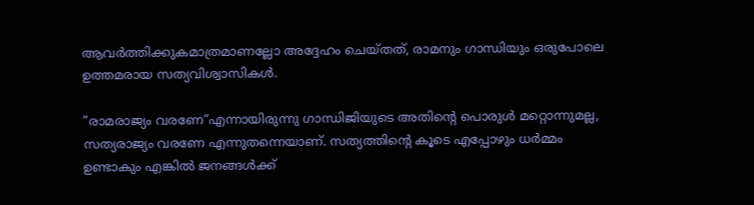ആവര്‍ത്തിക്കുകമാത്രമാണല്ലോ അദ്ദേഹം ചെയ്തത്, രാമനും ഗാന്ധിയും ഒരുപോലെ ഉത്തമരായ സത്യവിശ്വാസികള്‍.

”രാമരാജ്യം വരണേ”എന്നായിരുന്നു ഗാന്ധിജിയുടെ അതിന്റെ പൊരുള്‍ മറ്റൊന്നുമല്ല, സത്യരാജ്യം വരണേ എന്നുതന്നെയാണ്. സത്യത്തിന്റെ കൂടെ എപ്പോഴും ധര്‍മ്മം ഉണ്ടാകും എങ്കില്‍ ജനങ്ങള്‍ക്ക്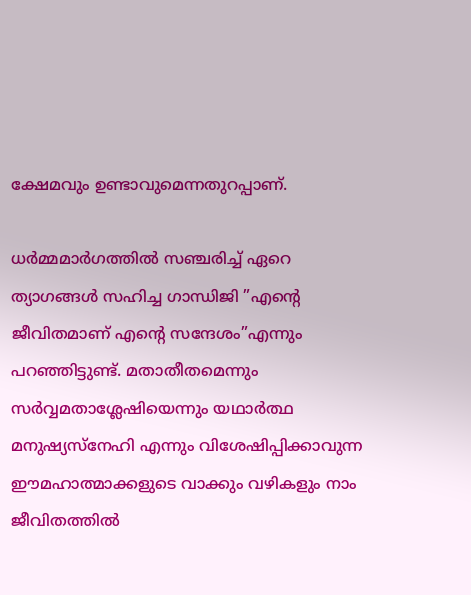ക്ഷേമവും ഉണ്ടാവുമെന്നതുറപ്പാണ്.

ധര്‍മ്മമാര്‍ഗത്തില്‍ സഞ്ചരിച്ച് ഏറെ ത്യാഗങ്ങള്‍ സഹിച്ച ഗാന്ധിജി ”എന്റെ ജീവിതമാണ് എന്റെ സന്ദേശം”എന്നും പറഞ്ഞിട്ടുണ്ട്. മതാതീതമെന്നും സര്‍വ്വമതാശ്ലേഷിയെന്നും യഥാര്‍ത്ഥ മനുഷ്യസ്‌നേഹി എന്നും വിശേഷിപ്പിക്കാവുന്ന ഈമഹാത്മാക്കളുടെ വാക്കും വഴികളും നാം ജീവിതത്തില്‍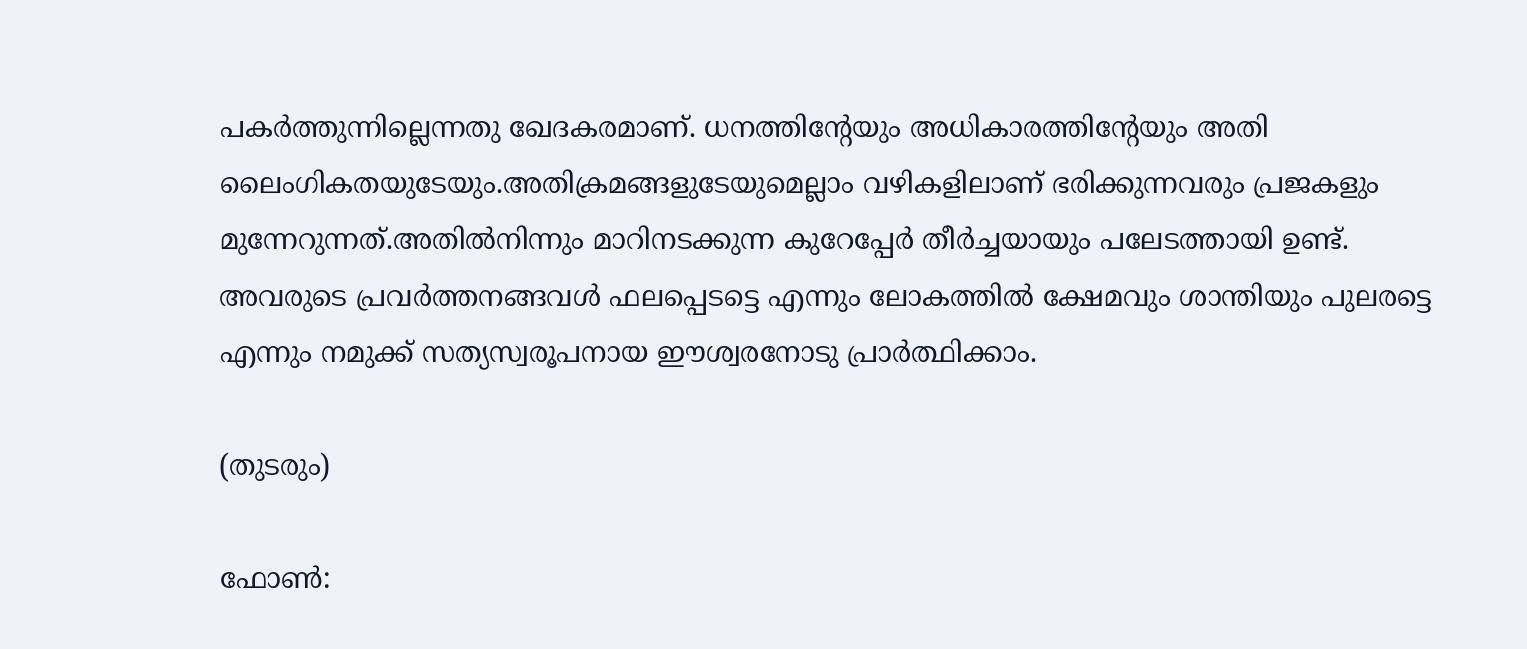പകര്‍ത്തുന്നില്ലെന്നതു ഖേദകരമാണ്. ധനത്തിന്റേയും അധികാരത്തിന്റേയും അതി ലൈംഗികതയുടേയും.അതിക്രമങ്ങളുടേയുമെല്ലാം വഴികളിലാണ് ഭരിക്കുന്നവരും പ്രജകളും മുന്നേറുന്നത്.അതില്‍നിന്നും മാറിനടക്കുന്ന കുറേപ്പേര്‍ തീര്‍ച്ചയായും പലേടത്തായി ഉണ്ട്. അവരുടെ പ്രവര്‍ത്തനങ്ങവള്‍ ഫലപ്പെടട്ടെ എന്നും ലോകത്തില്‍ ക്ഷേമവും ശാന്തിയും പുലരട്ടെ എന്നും നമുക്ക് സത്യസ്വരൂപനായ ഈശ്വരനോടു പ്രാര്‍ത്ഥിക്കാം.

(തുടരും)

ഫോണ്‍: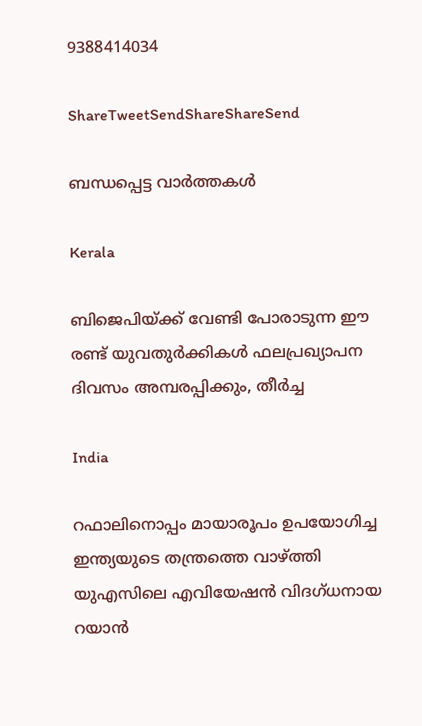9388414034

ShareTweetSendShareShareSend

ബന്ധപ്പെട്ട വാര്‍ത്തകള്‍

Kerala

ബിജെപിയ്‌ക്ക് വേണ്ടി പോരാടുന്ന ഈ രണ്ട് യുവതുര്‍ക്കികള്‍ ഫലപ്രഖ്യാപന ദിവസം അമ്പരപ്പിക്കും, തീര്‍ച്ച

India

റഫാലിനൊപ്പം മായാരൂപം ഉപയോഗിച്ച ഇന്ത്യയുടെ തന്ത്രത്തെ വാഴ്‌ത്തി യുഎസിലെ എവിയേഷന്‍ വിദഗ്ധനായ റയാന്‍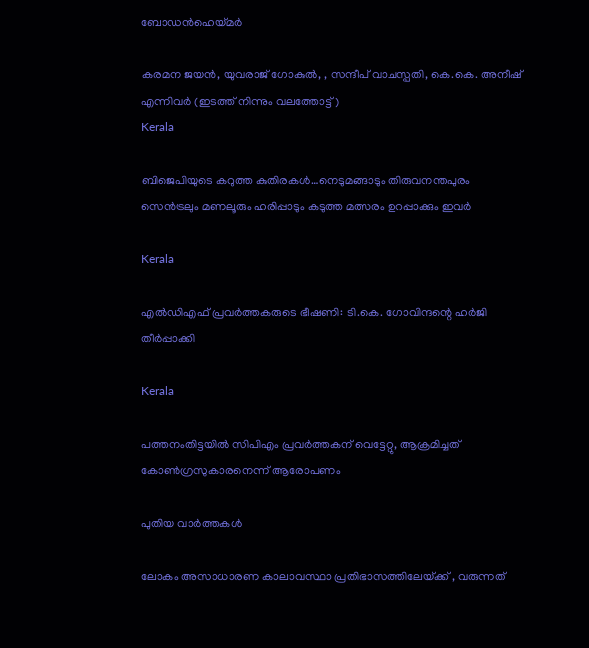ബോഡന്‍ഹെയ്‌മര്‍

കരമന ജയൻ, യുവരാജ് ഗോകുൽ, , സന്ദീപ് വാചസ്പതി, കെ.കെ. അനീഷ് എന്നിവര്‍ (ഇടത്ത് നിന്നും വലത്തോട്ട്)
Kerala

ബിജെപിയുടെ കറുത്ത കുതിരകള്‍…നെടുമങ്ങാടും തിരുവനന്തപുരം സെന്‍ട്രലും മണലൂരും ഹരിപ്പാടും കടുത്ത മത്സരം ഉറപ്പാക്കും ഇവര്‍

Kerala

എല്‍ഡിഎഫ് പ്രവര്‍ത്തകരുടെ ഭീഷണി: ടി.കെ. ഗോവിന്ദന്റെ ഹര്‍ജി തീര്‍പ്പാക്കി

Kerala

പത്തനംതിട്ടയില്‍ സിപിഎം പ്രവര്‍ത്തകന് വെട്ടേറ്റു, ആക്രമിച്ചത് കോണ്‍ഗ്രസുകാരനെന്ന് ആരോപണം

പുതിയ വാര്‍ത്തകള്‍

ലോകം അസാധാരണ കാലാവസ്ഥാ പ്രതിഭാസത്തിലേയ്‌ക്ക് , വരുന്നത്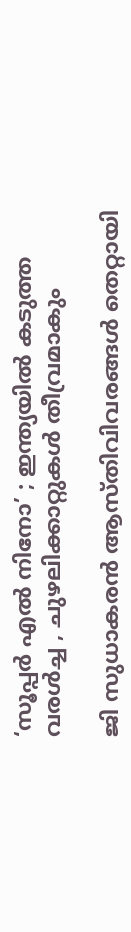‘സൂപ്പർ എൽ നിനോ’ ; ഇന്ത്യയിൽ കടുത്ത വരൾച്ച , ചുഴലിക്കാറ്റുകൾ തീവ്രമാകും

ജി സുധാകരന്‍ ആസ്തിവിവരങ്ങള്‍ തെറ്റായി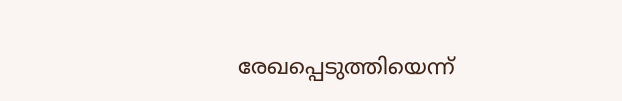രേഖപ്പെടുത്തിയെന്ന്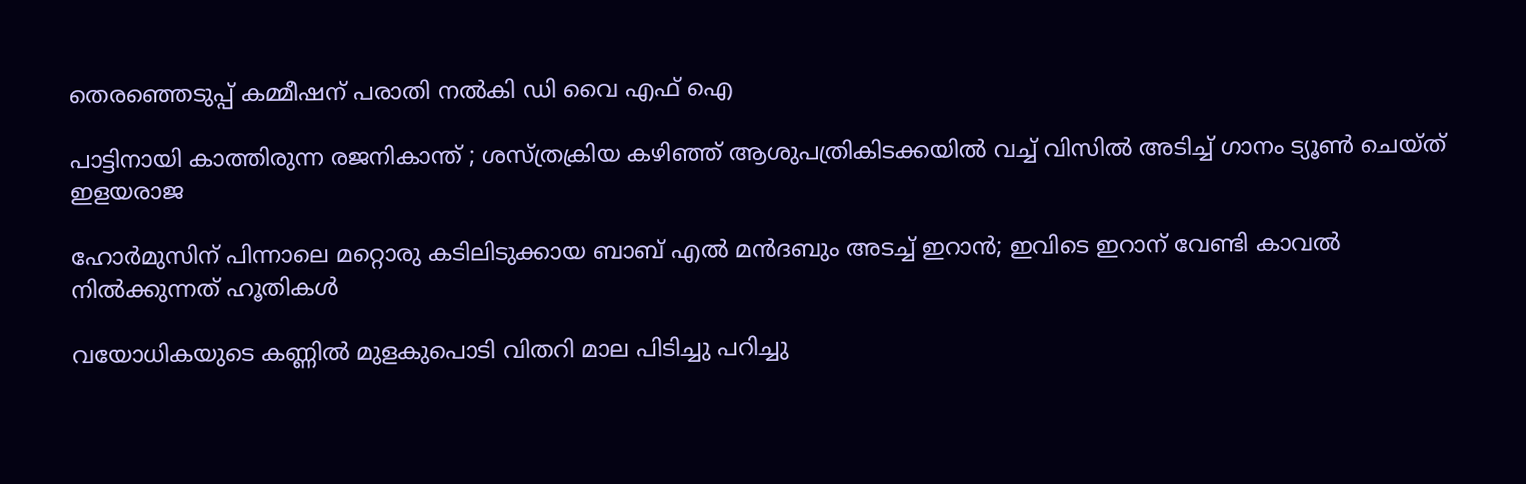തെരഞ്ഞെടുപ്പ് കമ്മീഷന് പരാതി നല്‍കി ഡി വൈ എഫ് ഐ

പാട്ടിനായി കാത്തിരുന്ന രജനികാന്ത് ; ശസ്ത്രക്രിയ കഴിഞ്ഞ് ആശുപത്രികിടക്കയിൽ വച്ച് വിസിൽ അടിച്ച് ഗാനം ട്യൂൺ ചെയ്ത് ഇളയരാജ

ഹോര്‍മുസിന് പിന്നാലെ മറ്റൊരു കടിലിടുക്കായ ബാബ് എല്‍ മന്‍ദബും അടച്ച് ഇറാന്‍; ഇവിടെ ഇറാന് വേണ്ടി കാവല്‍ നില്‍ക്കുന്നത് ഹൂതികള്‍

വയോധികയുടെ കണ്ണില്‍ മുളകുപൊടി വിതറി മാല പിടിച്ചു പറിച്ചു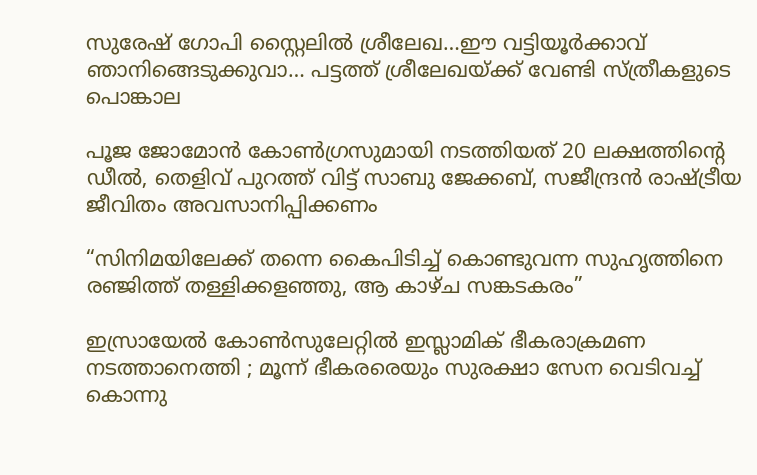സുരേഷ് ഗോപി സ്റ്റൈലില്‍ ശ്രീലേഖ…ഈ വട്ടിയൂര്‍ക്കാവ് ഞാനിങ്ങെടുക്കുവാ… പട്ടത്ത് ശ്രീലേഖയ്‌ക്ക് വേണ്ടി സ്ത്രീകളുടെ പൊങ്കാല

പൂജ ജോമോന്‍ കോണ്‍ഗ്രസുമായി നടത്തിയത് 20 ലക്ഷത്തിന്റെ ഡീല്‍, തെളിവ് പുറത്ത് വിട്ട് സാബു ജേക്കബ്, സജീന്ദ്രന്‍ രാഷ്‌ട്രീയ ജീവിതം അവസാനിപ്പിക്കണം

“സിനിമയിലേക്ക് തന്നെ കൈപിടിച്ച് കൊണ്ടുവന്ന സുഹൃത്തിനെ രഞ്ജിത്ത് തള്ളിക്കളഞ്ഞു, ആ കാഴ്‌ച സങ്കടകരം”

ഇസ്രായേൽ കോൺസുലേറ്റിൽ ഇസ്ലാമിക് ഭീകരാക്രമണ നടത്താനെത്തി ; മൂന്ന് ഭീകരരെയും സുരക്ഷാ സേന വെടിവച്ച് കൊന്നു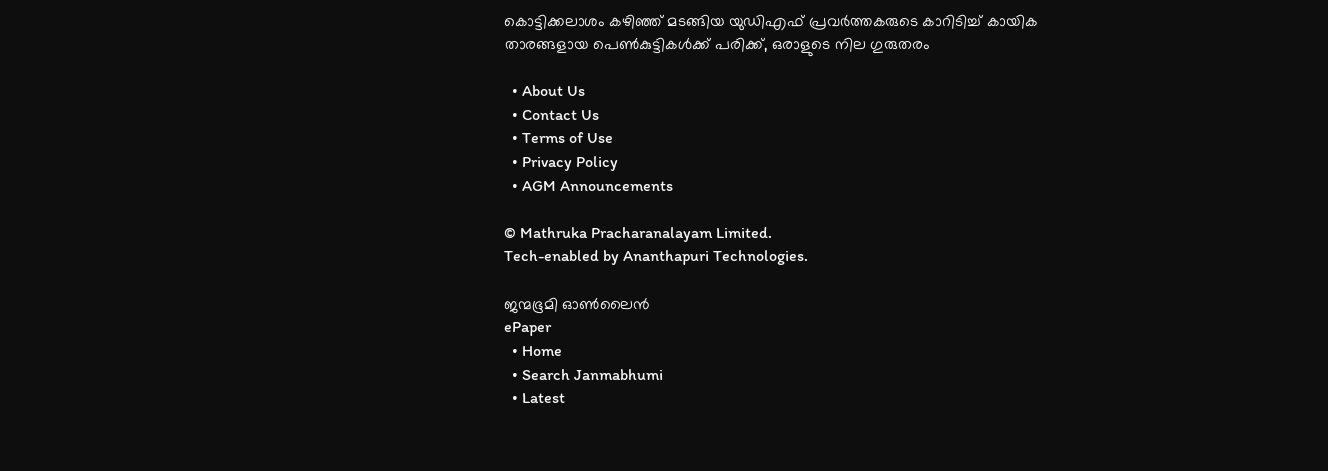കൊട്ടിക്കലാശം കഴിഞ്ഞ് മടങ്ങിയ യുഡിഎഫ് പ്രവര്‍ത്തകരുടെ കാറിടിച്ച് കായിക താരങ്ങളായ പെണ്‍കുട്ടികള്‍ക്ക് പരിക്ക്, ഒരാളുടെ നില ഗുരുതരം

  • About Us
  • Contact Us
  • Terms of Use
  • Privacy Policy
  • AGM Announcements

© Mathruka Pracharanalayam Limited.
Tech-enabled by Ananthapuri Technologies.

ജന്മഭൂമി ഓണ്‍ലൈന്‍
ePaper
  • Home
  • Search Janmabhumi
  • Latest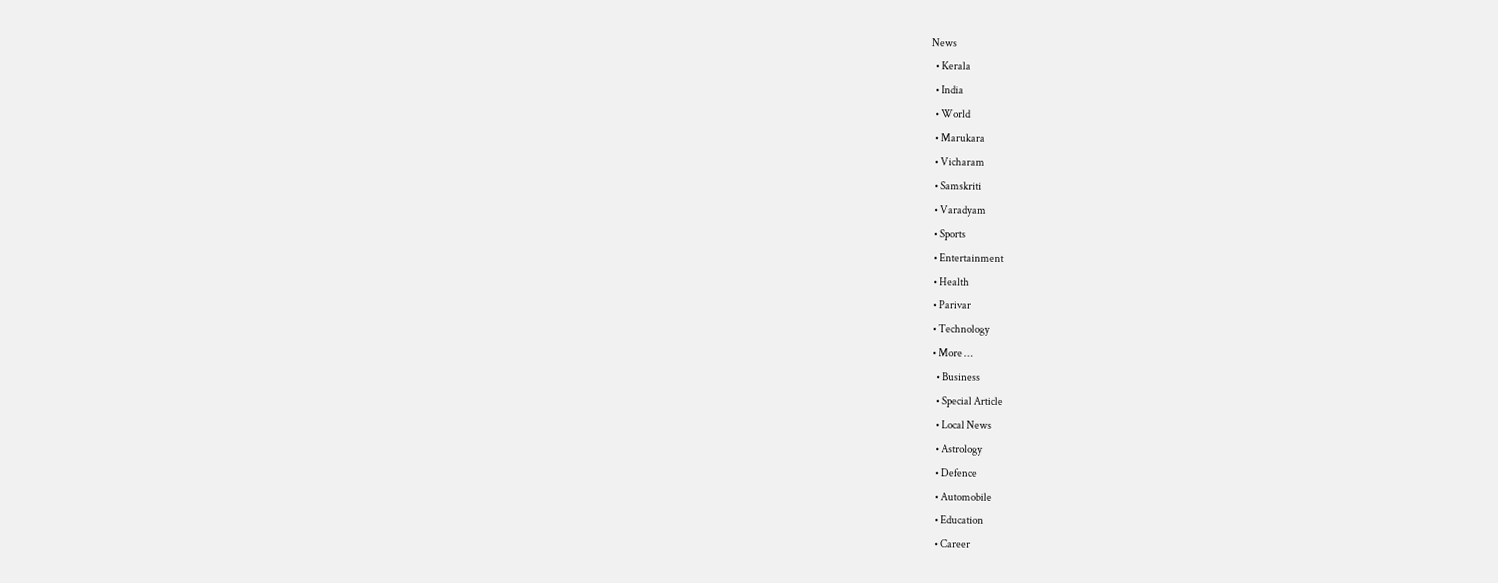News
  • Kerala
  • India
  • World
  • Marukara
  • Vicharam
  • Samskriti
  • Varadyam
  • Sports
  • Entertainment
  • Health
  • Parivar
  • Technology
  • More …
    • Business
    • Special Article
    • Local News
    • Astrology
    • Defence
    • Automobile
    • Education
    • Career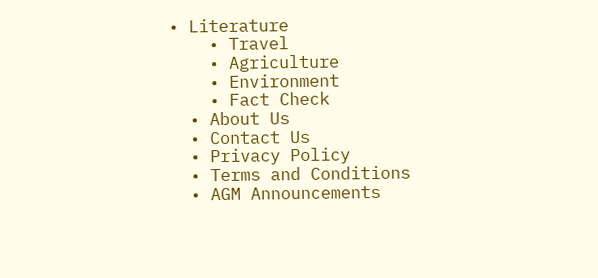• Literature
    • Travel
    • Agriculture
    • Environment
    • Fact Check
  • About Us
  • Contact Us
  • Privacy Policy
  • Terms and Conditions
  • AGM Announcements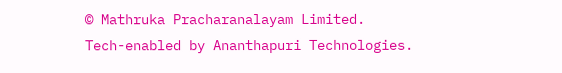© Mathruka Pracharanalayam Limited.
Tech-enabled by Ananthapuri Technologies.